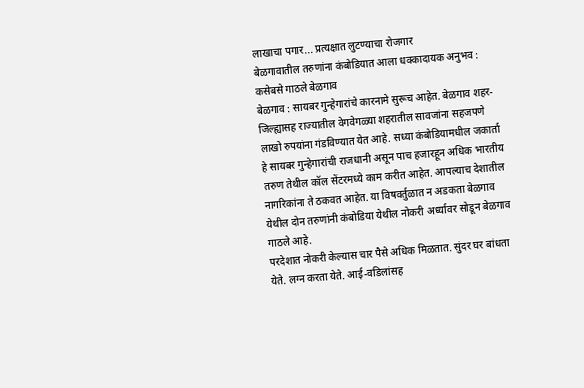लाखाचा पगार... प्रत्यक्षात लुटण्याचा रोजगार
बेळगावातील तरुणांना कंबोडियात आला धक्कादायक अनुभव : कसेबसे गाठले बेळगाव
बेळगाव : सायबर गुन्हेगारांचे कारनामे सुरूच आहेत. बेळगाव शहर-जिल्ह्यासह राज्यातील वेगवेगळ्या शहरातील सावजांना सहजपणे लाखो रुपयांना गंडविण्यात येत आहे. सध्या कंबोडियामधील जकार्ता हे सायबर गुन्हेगारांची राजधानी असून पाच हजारहून अधिक भारतीय तरुण तेथील कॉल सेंटरमध्ये काम करीत आहेत. आपल्याच देशातील नागरिकांना ते ठकवत आहेत. या विषवर्तुळात न अडकता बेळगाव येथील दोन तरुणांनी कंबोडिया येथील नोकरी अर्ध्यावर सोडून बेळगाव गाठले आहे.
परदेशात नोकरी केल्यास चार पैसे अधिक मिळतात. सुंदर घर बांधता येते. लग्न करता येते. आई-वडिलांसह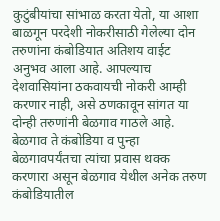कुटुंबीयांचा सांभाळ करता येतो, या आशा बाळगून परदेशी नोकरीसाठी गेलेल्या दोन तरुणांना कंबोडियात अतिशय वाईट अनुभव आला आहे. आपल्याच देशवासियांना ठकवायची नोकरी आम्ही करणार नाही, असे ठणकावून सांगत या दोन्ही तरुणांनी बेळगाव गाठले आहे. बेळगाव ते कंबोडिया व पुन्हा बेळगावपर्यंतचा त्यांचा प्रवास थक्क करणारा असून बेळगाव येथील अनेक तरुण कंबोडियातील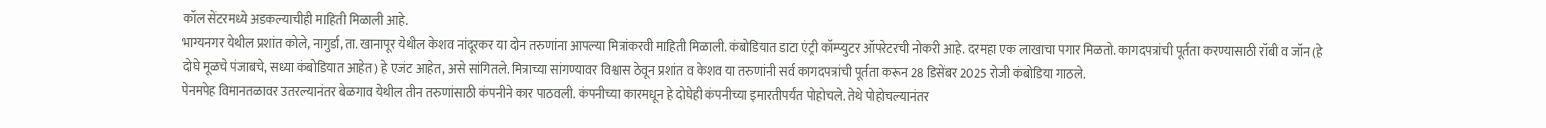कॉल सेंटरमध्ये अडकल्याचीही माहिती मिळाली आहे.
भाग्यनगर येथील प्रशांत कोले, नागुर्डा, ता. खानापूर येथील केशव नांदूरकर या दोन तरुणांना आपल्या मित्रांकरवी माहिती मिळाली. कंबोडियात डाटा एंट्री कॉम्प्युटर ऑपरेटरची नोकरी आहे. दरमहा एक लाखाचा पगार मिळतो. कागदपत्रांची पूर्तता करण्यासाठी रॉबी व जॉन (हे दोघे मूळचे पंजाबचे, सध्या कंबोडियात आहेत) हे एजंट आहेत, असे सांगितले. मित्राच्या सांगण्यावर विश्वास ठेवून प्रशांत व केशव या तरुणांनी सर्व कागदपत्रांची पूर्तता करून 28 डिसेंबर 2025 रोजी कंबोडिया गाठले.
पेनमपेह विमानतळावर उतरल्यानंतर बेळगाव येथील तीन तरुणांसाठी कंपनीने कार पाठवली. कंपनीच्या कारमधून हे दोघेही कंपनीच्या इमारतीपर्यंत पोहोचले. तेथे पोहोचल्यानंतर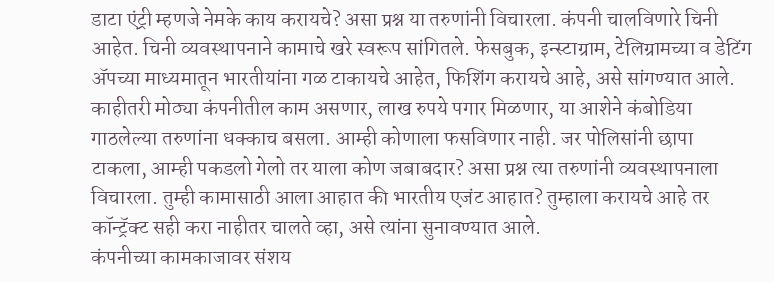डाटा एंट्री म्हणजे नेमके काय करायचे? असा प्रश्न या तरुणांनी विचारला. कंपनी चालविणारे चिनी आहेत. चिनी व्यवस्थापनाने कामाचे खरे स्वरूप सांगितले. फेसबुक, इन्स्टाग्राम, टेलिग्रामच्या व डेटिंग ॲपच्या माध्यमातून भारतीयांना गळ टाकायचे आहेत, फिशिंग करायचे आहे, असे सांगण्यात आले.
काहीतरी मोठ्या कंपनीतील काम असणार, लाख रुपये पगार मिळणार, या आशेने कंबोडिया गाठलेल्या तरुणांना धक्काच बसला. आम्ही कोणाला फसविणार नाही. जर पोलिसांनी छापा टाकला, आम्ही पकडलो गेलो तर याला कोण जबाबदार? असा प्रश्न त्या तरुणांनी व्यवस्थापनाला विचारला. तुम्ही कामासाठी आला आहात की भारतीय एजंट आहात? तुम्हाला करायचे आहे तर कॉन्ट्रॅक्ट सही करा नाहीतर चालते व्हा, असे त्यांना सुनावण्यात आले.
कंपनीच्या कामकाजावर संशय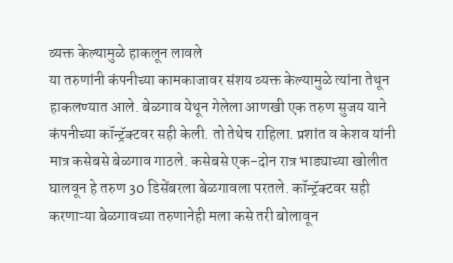व्यक्त केल्यामुळे हाकलून लावले
या तरुणांनी कंपनीच्या कामकाजावर संशय व्यक्त केल्यामुळे त्यांना तेथून हाकलण्यात आले. बेळगाव येथून गेलेला आणखी एक तरुण सुजय याने कंपनीच्या कॉन्ट्रॅक्टवर सही केली. तो तेथेच राहिला. प्रशांत व केशव यांनी मात्र कसेबसे बेळगाव गाठले. कसेबसे एक-दोन रात्र भाड्याच्या खोलीत घालवून हे तरुण 30 डिसेंबरला बेळगावला परतले. कॉन्ट्रॅक्टवर सही करणाऱ्या बेळगावच्या तरुणानेही मला कसे तरी बोलावून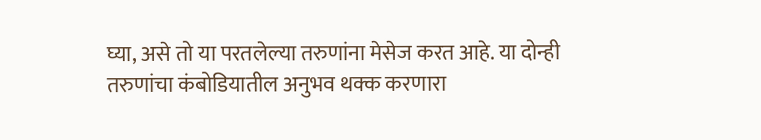घ्या, असे तो या परतलेल्या तरुणांना मेसेज करत आहे. या दोन्ही तरुणांचा कंबोडियातील अनुभव थक्क करणारा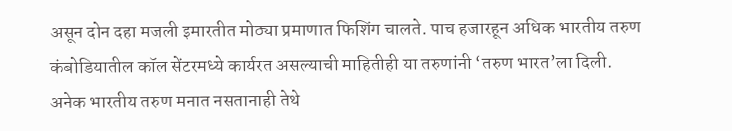असून दोन दहा मजली इमारतीत मोठ्या प्रमाणात फिशिंग चालते. पाच हजारहून अधिक भारतीय तरुण कंबोडियातील कॉल सेंटरमध्ये कार्यरत असल्याची माहितीही या तरुणांनी ‘तरुण भारत’ला दिली.
अनेक भारतीय तरुण मनात नसतानाही तेथे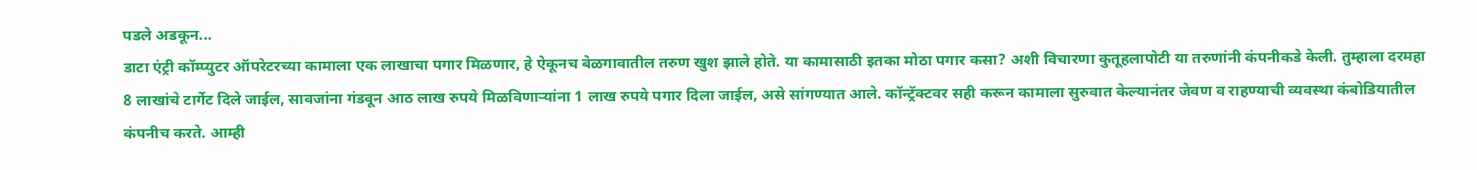पडले अडकून...
डाटा एंट्री कॉम्प्युटर ऑपरेटरच्या कामाला एक लाखाचा पगार मिळणार, हे ऐकूनच बेळगावातील तरुण खुश झाले होते. या कामासाठी इतका मोठा पगार कसा? अशी विचारणा कुतूहलापोटी या तरुणांनी कंपनीकडे केली. तुम्हाला दरमहा 8 लाखांचे टार्गेट दिले जाईल, सावजांना गंडवून आठ लाख रुपये मिळविणाऱ्यांना 1 लाख रुपये पगार दिला जाईल, असे सांगण्यात आले. कॉन्ट्रॅक्टवर सही करून कामाला सुरुवात केल्यानंतर जेवण व राहण्याची व्यवस्था कंबोडियातील कंपनीच करते. आम्ही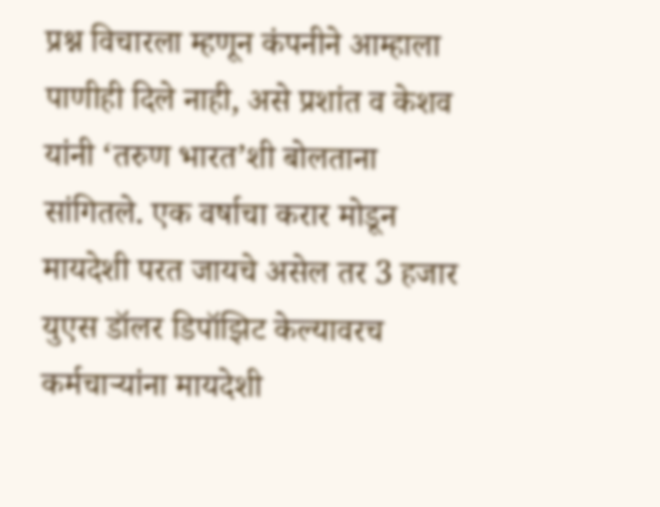प्रश्न विचारला म्हणून कंपनीने आम्हाला पाणीही दिले नाही, असे प्रशांत व केशव यांनी ‘तरुण भारत’शी बोलताना सांगितले. एक वर्षाचा करार मोडून मायदेशी परत जायचे असेल तर 3 हजार युएस डॉलर डिपॉझिट केल्यावरच कर्मचाऱ्यांना मायदेशी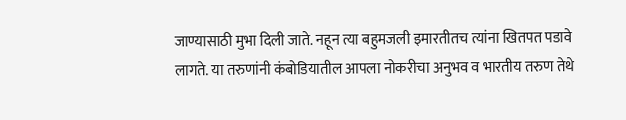जाण्यासाठी मुभा दिली जाते. नहून त्या बहुमजली इमारतीतच त्यांना खितपत पडावे लागते. या तरुणांनी कंबोडियातील आपला नोकरीचा अनुभव व भारतीय तरुण तेथे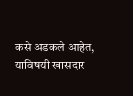कसे अडकले आहेत, याविषयी खासदार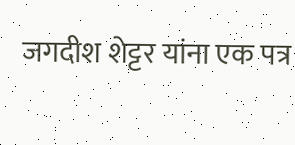जगदीश शेट्टर यांना एक पत्र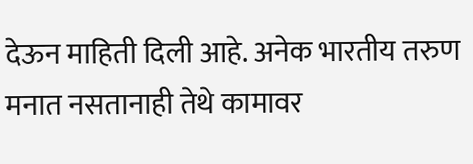देऊन माहिती दिली आहे. अनेक भारतीय तरुण मनात नसतानाही तेथे कामावर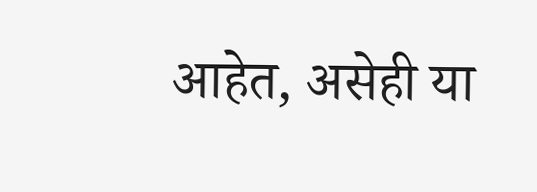आहेत, असेही या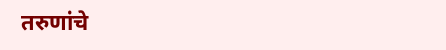तरुणांचे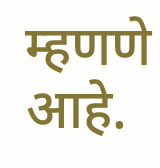म्हणणे आहे.